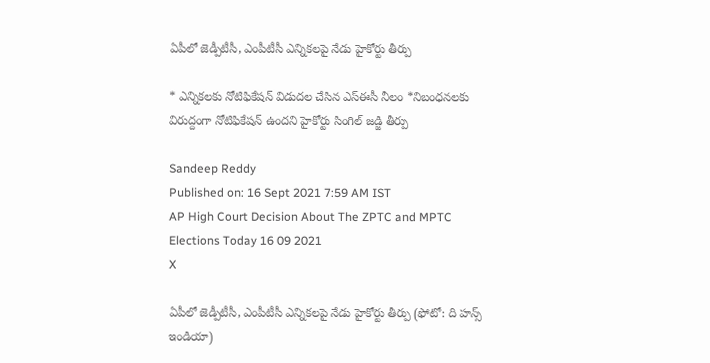ఏపీలో జెడ్పీటీసీ, ఎంపీటీసీ ఎన్నికలపై నేడు హైకోర్టు తీర్పు

* ఎన్నికలకు నోటిఫికేషన్ విడుదల చేసిన ఎస్‌ఈసీ నీలం *నిబంధనలకు విరుద్దంగా నోటిఫికేషన్ ఉందని హైకోర్టు సింగిల్‌ జడ్జి తీర్పు

Sandeep Reddy
Published on: 16 Sept 2021 7:59 AM IST
AP High Court Decision About The ZPTC and MPTC Elections Today 16 09 2021
X

ఏపీలో జెడ్పీటీసీ, ఎంపీటీసీ ఎన్నికలపై నేడు హైకోర్టు తీర్పు (ఫోటో: ది హన్స్ ఇండియా)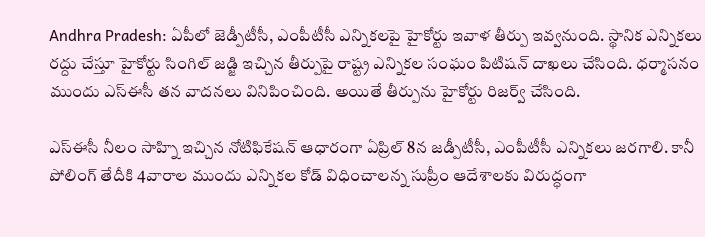Andhra Pradesh: ఏపీలో జెడ్పీటీసీ, ఎంపీటీసీ ఎన్నికలపై హైకోర్టు ఇవాళ తీర్పు ఇవ్వనుంది. స్థానిక ఎన్నికలు రద్దు చేస్తూ హైకోర్టు సింగిల్‌ జడ్జి ఇచ్చిన తీర్పుపై రాష్ట్ర ఎన్నికల సంఘం పిటిషన్ దాఖలు చేసింది. ధర్మాసనం ముందు ఎస్‌ఈసీ తన వాదనలు వినిపించింది. అయితే తీర్పును హైకోర్టు రిజర్వ్‌ చేసింది.

ఎస్‌ఈసీ నీలం సాహ్ని ఇచ్చిన నోటిఫికేషన్‌ ఆధారంగా ఏప్రిల్‌ 8న జడ్పీటీసీ, ఎంపీటీసీ ఎన్నికలు జరగాలి. కానీ పోలింగ్‌ తేదీకి 4వారాల ముందు ఎన్నికల కోడ్‌ విధించాలన్న సుప్రీం ఆదేశాలకు విరుద్ధంగా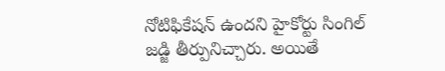నోటిఫికేషన్‌ ఉందని హైకోర్టు సింగిల్‌ జడ్జి తీర్పునిచ్చారు. అయితే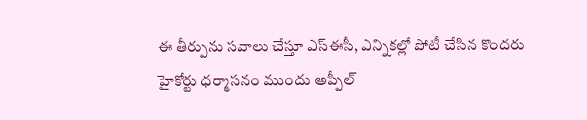ఈ తీర్పును సవాలు చేస్తూ ఎస్‌ఈసీ, ఎన్నికల్లో పోటీ చేసిన కొందరు హైకోర్టు ధర్మాసనం ముందు అప్పీల్‌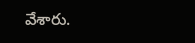వేశారు.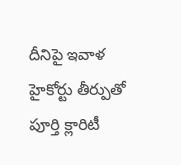దీనిపై ఇవాళ హైకోర్టు తీర్పుతో పూర్తి క్లారిటీ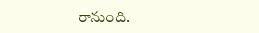రానుంది.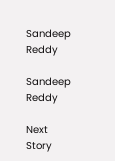Sandeep Reddy

Sandeep Reddy

Next Story